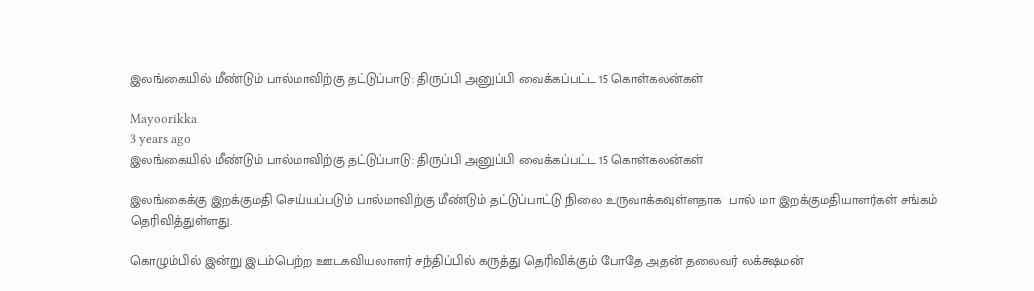இலங்கையில் மீண்டும் பால்மாவிற்கு தட்டுப்பாடு: திருப்பி அனுப்பி வைக்கப்பட்ட 15 கொள்கலன்கள்

Mayoorikka
3 years ago
இலங்கையில் மீண்டும் பால்மாவிற்கு தட்டுப்பாடு: திருப்பி அனுப்பி வைக்கப்பட்ட 15 கொள்கலன்கள்

இலங்கைக்கு இறக்குமதி செய்யப்படும் பால்மாவிற்கு மீண்டும் தட்டுப்பாட்டு நிலை உருவாக்கவுள்ளதாக  பால் மா இறக்குமதியாளர்கள் சங்கம் தெரிவித்துள்ளது.

கொழும்பில் இன்று இடம்பெற்ற ஊடகவியலாளர் சந்திப்பில் கருத்து தெரிவிக்கும் போதே அதன் தலைவர் லக்க்ஷமன்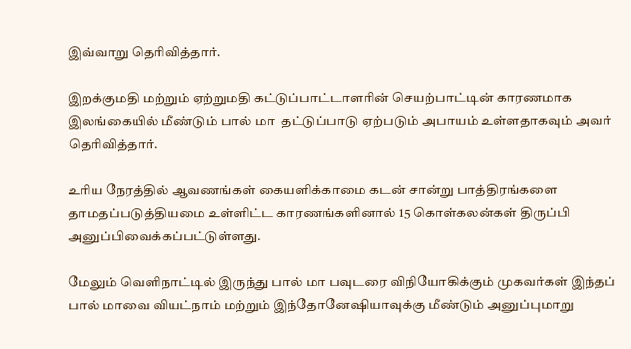இவ்வாறு தெரிவித்தார்.

இறக்குமதி மற்றும் ஏற்றுமதி கட்டுப்பாட்டாளரின் செயற்பாட்டின் காரணமாக இலங்கையில் மீண்டும் பால் மா  தட்டுப்பாடு ஏற்படும் அபாயம் உள்ளதாகவும் அவர் தெரிவித்தார்.

உரிய நேரத்தில் ஆவணங்கள் கையளிக்காமை கடன் சான்று பாத்திரங்களை தாமதப்படுத்தியமை உள்ளிட்ட காரணங்களினால் 15 கொள்கலன்கள் திருப்பி அனுப்பிவைக்கப்பட்டுள்ளது.

மேலும் வெளிநாட்டில் இருந்து பால் மா பவுடரை விநியோகிக்கும் முகவர்கள் இந்தப் பால் மாவை வியட்நாம் மற்றும் இந்தோனேஷியாவுக்கு மீண்டும் அனுப்புமாறு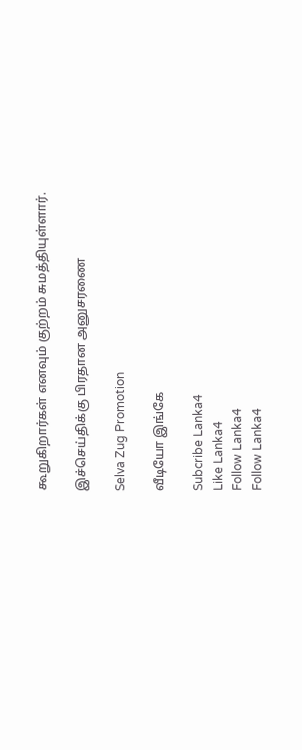கூறுகிறார்கள் எனவும் குற்றம் சுமத்தியுள்ளார்.

இச்செய்திக்கு பிரதான அனுசரணை

Selva Zug Promotion

வீடியோ இங்கே

Subcribe Lanka4
Like Lanka4
Follow Lanka4
Follow Lanka4